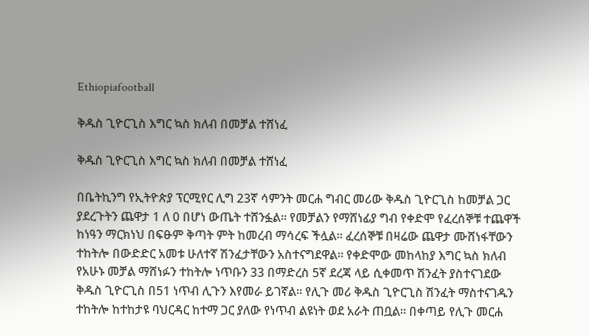Ethiopiafootball

ቅዱስ ጊዮርጊስ እግር ኳስ ክለብ በመቻል ተሸነፈ

ቅዱስ ጊዮርጊስ እግር ኳስ ክለብ በመቻል ተሸነፈ

በቤትኪንግ የኢትዮጵያ ፕርሚየር ሊግ 23ኛ ሳምንት መርሐ ግብር መሪው ቅዱስ ጊዮርጊስ ከመቻል ጋር ያደረጉትን ጨዋታ 1 ለ 0 በሆነ ውጤት ተሸንፏል። የመቻልን የማሸነፊያ ግብ የቀድሞ የፈረሰኞቹ ተጨዋች ከነዓን ማርክነህ በፍፁም ቅጣት ምት ከመረብ ማሳረፍ ችሏል። ፈረሰኞቹ በዛሬው ጨዋታ ሙሸነፋቸውን ተከትሎ በውድድር አመቱ ሁለተኛ ሽንፈታቸውን አስተናግደዋል። የቀድሞው መከላከያ እግር ኳስ ክለብ የአሁኑ መቻል ማሸነፉን ተከትሎ ነጥቡን 33 በማድረስ 5ኛ ደረጃ ላይ ሲቀመጥ ሽንፈት ያስተናገደው ቅዱስ ጊዮርጊስ በ51 ነጥብ ሊጉን እየመራ ይገኛል። የሊጉ መሪ ቅዱስ ጊዮርጊስ ሽንፈት ማስተናገዱን ተከትሎ ከተከታዩ ባህርዳር ከተማ ጋር ያለው የነጥብ ልዩነት ወደ አራት ጠቧል። በቀጣይ የሊጉ መርሐ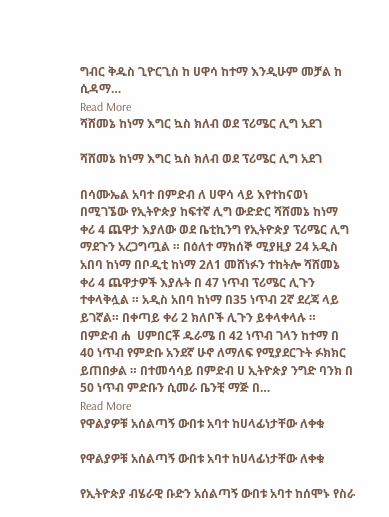ግብር ቅዱስ ጊዮርጊስ ከ ሀዋሳ ከተማ እንዲሁም መቻል ከ ሲዳማ…
Read More
ሻሸመኔ ከነማ እግር ኳስ ክለብ ወደ ፕሪሜር ሊግ አደገ

ሻሸመኔ ከነማ እግር ኳስ ክለብ ወደ ፕሪሜር ሊግ አደገ

በሳሙኤል አባተ በምድብ ለ ሀዋሳ ላይ እየተከናወነ በሚገኜው የኢትዮጵያ ከፍተኛ ሊግ ውድድር ሻሸመኔ ከነማ ቀሪ 4 ጨዋታ እያለው ወደ ቤቲኪንግ የኢትዮጵያ ፕሪሜር ሊግ ማደጉን አረጋግጧል ። በዕለተ ማክሰኞ ሚያዚያ 24 አዲስ አበባ ከነማ በቦዲቲ ከነማ 2ለ1 መሸነፉን ተከትሎ ሻሸመኔ ቀሪ 4 ጨዋታዎች እያሉት በ 47 ነጥብ ፕሪሜር ሊጉን ተቀላቅሏል ። አዲስ አበባ ከነማ በ35 ነጥብ 2ኛ ደረጃ ላይ ይገኛል። በቀጣይ ቀሪ 2 ክለቦች ሊጉን ይቀላቀላሉ ። በምድብ ሐ  ሀምበርቾ ዱራሜ በ 42 ነጥብ ገላን ከተማ በ 40 ነጥብ የምድቡ አንደኛ ሁኖ ለማለፍ የሚያደርጉት ፉክክር ይጠበቃል ። በተመሳሳይ በምድብ ሀ ኢትዮጵያ ንግድ ባንክ በ 50 ነጥብ ምድቡን ሲመራ ቤንቺ ማጅ በ…
Read More
የዋልያዎቹ አሰልጣኝ ውበቱ አባተ ከሀላፊነታቸው ለቀቁ

የዋልያዎቹ አሰልጣኝ ውበቱ አባተ ከሀላፊነታቸው ለቀቁ

የኢትዮጵያ ብሄራዊ ቡድን አሰልጣኝ ውበቱ አባተ ከሰሞኑ የስራ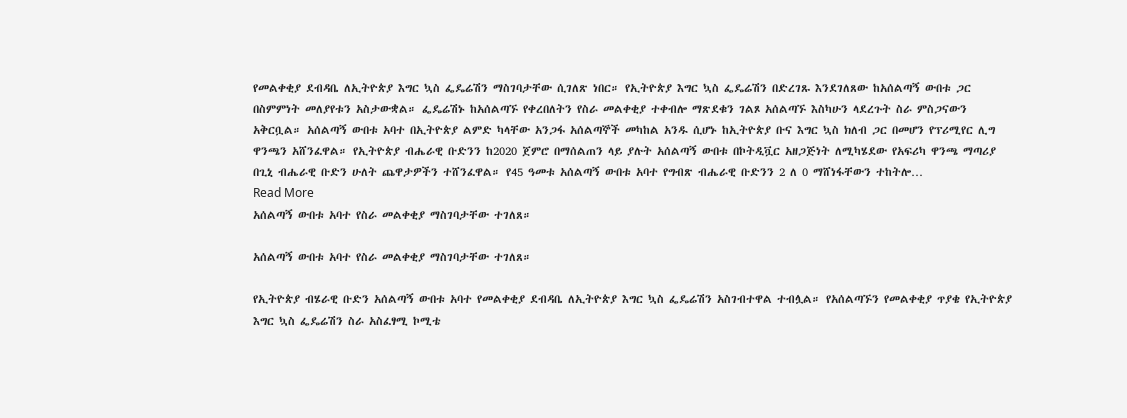የመልቀቂያ ደብዳቤ ለኢትዮጵያ እግር ኳስ ፌዴሬሽን ማስገባታቸው ሲገለጽ ነበር። የኢትዮጵያ እግር ኳስ ፌዴሬሽን በድረገጹ እንደገለጸው ከአሰልጣኝ ውበቱ ጋር በስምምነት መለያየቱን አስታውቋል። ፌዴሬሽኑ ከአሰልጣኙ የቀረበለትን የስራ መልቀቂያ ተቀብሎ ማጽደቁን ገልጾ አሰልጣኙ እስካሁን ላደረጉት ስራ ምስጋናውን አቅርቧል። አሰልጣኝ ውበቱ አባተ በኢትዮጵያ ልምድ ካላቸው አንጋፋ አሰልጣኞች መካከል አንዱ ሲሆኑ ከኢትዮጵያ ቡና እግር ኳስ ክለብ ጋር በመሆን የፕሪሚየር ሊግ ዋንጫን አሸንፈዋል። የኢትዮጵያ ብሔራዊ ቡድንን ከ2020 ጀምሮ በማሰልጠን ላይ ያሉት አሰልጣኝ ውበቱ በኮትዲቯር አዘጋጅነት ለሚካሄደው የአፍሪካ ዋንጫ ማጣሪያ በጊኒ ብሔራዊ ቡድን ሁለት ጨዋታዎችን ተሸንፈዋል። የ45 ዓመቱ አሰልጣኝ ውበቱ አባተ የግብጽ ብሔራዊ ቡድንን 2 ለ 0 ማሸነፋቸውን ተከትሎ…
Read More
አሰልጣኝ ውበቱ አባተ የስራ መልቀቂያ ማስገባታቸው ተገለጸ።

አሰልጣኝ ውበቱ አባተ የስራ መልቀቂያ ማስገባታቸው ተገለጸ።

የኢትዮጵያ ብሄራዊ ቡድን አሰልጣኝ ውበቱ አባተ የመልቀቂያ ደብዳቤ ለኢትዮጵያ እግር ኳስ ፌዴሬሽን አስገብተዋል ተብሏል። የአሰልጣኙን የመልቀቂያ ጥያቄ የኢትዮጵያ እግር ኳስ ፌዴሬሽን ስራ አስፈፃሚ ኮሚቴ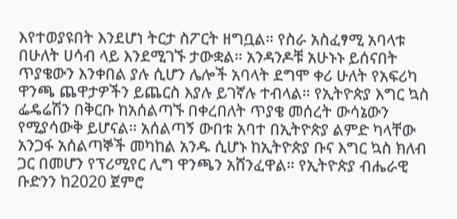እየተወያዩበት እንደሆነ ትርታ ስፖርት ዘግቧል። የስራ አስፈፃሚ አባላቱ በሁለት ሀሳብ ላይ እንደሚገኙ ታውቋል። አንዳንዶቹ አሁኑኑ ይሰናበት ጥያቄውን እንቀበል ያሉ ሲሆን ሌሎች አባላት ደግሞ ቀሪ ሁለት የአፍሪካ ዋንጫ ጨዋታዎችን ይጨርስ እያሉ ይገኛሉ ተብላል። የኢትዮጵያ እግር ኳስ ፌዴሬሽን በቅርቡ ከአሰልጣኙ በቀረበለት ጥያቄ መሰረት ውሳኔውን የሚያሳውቅ ይሆናል። አሰልጣኝ ውበቱ አባተ በኢትዮጵያ ልምድ ካላቸው አንጋፋ አሰልጣኞች መካከል አንዱ ሲሆኑ ከኢትዮጵያ ቡና እግር ኳስ ክለብ ጋር በመሆን የፕሪሚየር ሊግ ዋንጫን አሸንፈዋል። የኢትዮጵያ ብሔራዊ ቡድንን ከ2020 ጀምሮ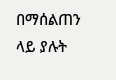በማሰልጠን ላይ ያሉት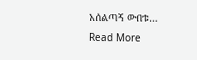አሰልጣኝ ውበቱ…
Read More